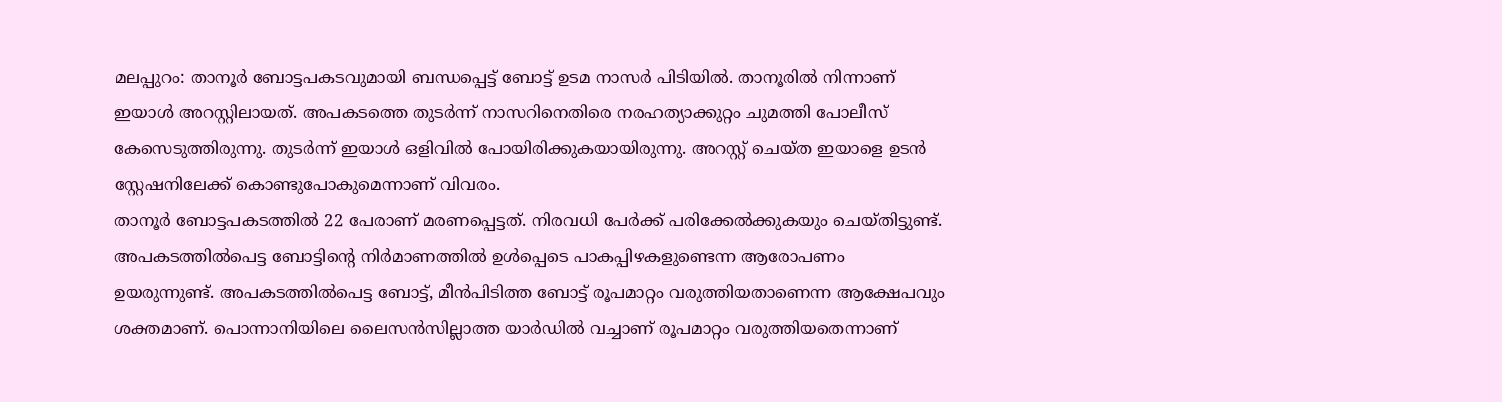മലപ്പുറം: താനൂർ ബോട്ടപകടവുമായി ബന്ധപ്പെട്ട് ബോട്ട് ഉടമ നാസർ പിടിയിൽ. താനൂരിൽ നിന്നാണ് ഇയാൾ അറസ്റ്റിലായത്. അപകടത്തെ തുടർന്ന് നാസറിനെതിരെ നരഹത്യാക്കുറ്റം ചുമത്തി പോലീസ് കേസെടുത്തിരുന്നു. തുടർന്ന് ഇയാൾ ഒളിവിൽ പോയിരിക്കുകയായിരുന്നു. അറസ്റ്റ് ചെയ്ത ഇയാളെ ഉടൻ സ്റ്റേഷനിലേക്ക് കൊണ്ടുപോകുമെന്നാണ് വിവരം.
താനൂർ ബോട്ടപകടത്തിൽ 22 പേരാണ് മരണപ്പെട്ടത്. നിരവധി പേർക്ക് പരിക്കേൽക്കുകയും ചെയ്തിട്ടുണ്ട്. അപകടത്തിൽപെട്ട ബോട്ടിന്റെ നിർമാണത്തിൽ ഉൾപ്പെടെ പാകപ്പിഴകളുണ്ടെന്ന ആരോപണം ഉയരുന്നുണ്ട്. അപകടത്തിൽപെട്ട ബോട്ട്, മീൻപിടിത്ത ബോട്ട് രൂപമാറ്റം വരുത്തിയതാണെന്ന ആക്ഷേപവും ശക്തമാണ്. പൊന്നാനിയിലെ ലൈസൻസില്ലാത്ത യാർഡിൽ വച്ചാണ് രൂപമാറ്റം വരുത്തിയതെന്നാണ്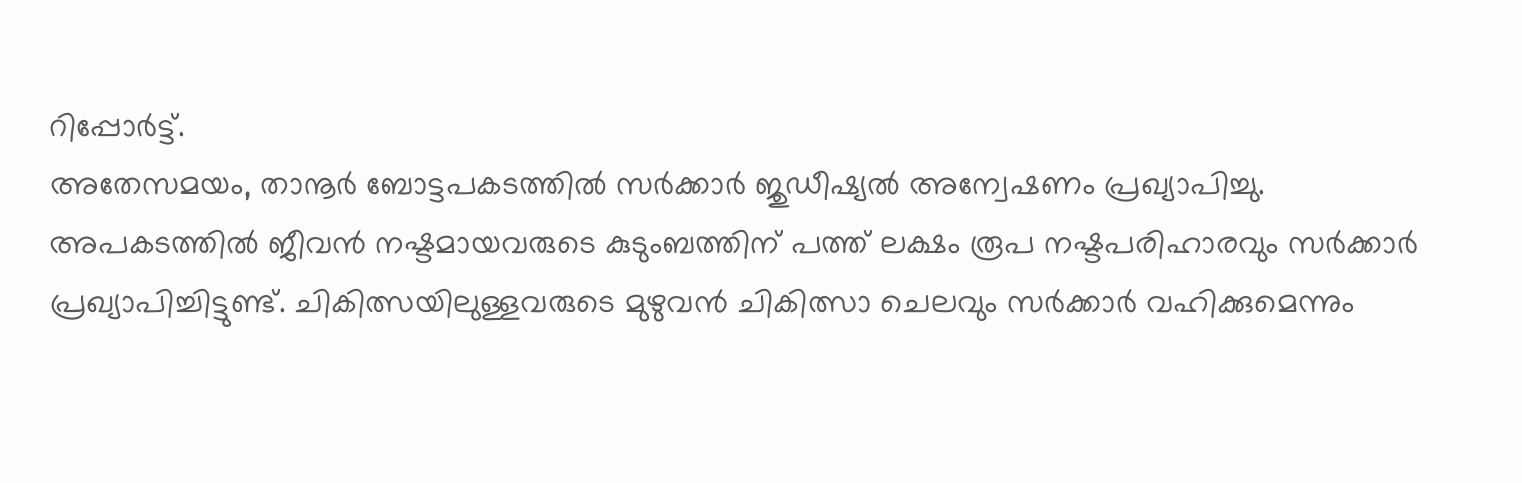റിപ്പോർട്ട്.
അതേസമയം, താനൂർ ബോട്ടപകടത്തിൽ സർക്കാർ ജുഡീഷ്യൽ അന്വേഷണം പ്രഖ്യാപിച്ചു. അപകടത്തിൽ ജീവൻ നഷ്ടമായവരുടെ കുടുംബത്തിന് പത്ത് ലക്ഷം രൂപ നഷ്ടപരിഹാരവും സർക്കാർ പ്രഖ്യാപിച്ചിട്ടുണ്ട്. ചികിത്സയിലുള്ളവരുടെ മുഴുവൻ ചികിത്സാ ചെലവും സർക്കാർ വഹിക്കുമെന്നും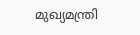മുഖ്യമന്ത്രി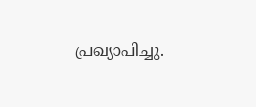പ്രഖ്യാപിച്ചു.